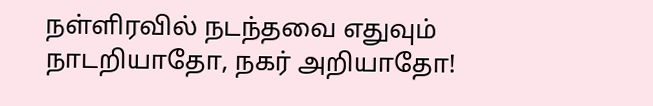நள்ளிரவில் நடந்தவை எதுவும் நாடறியாதோ, நகர் அறியாதோ!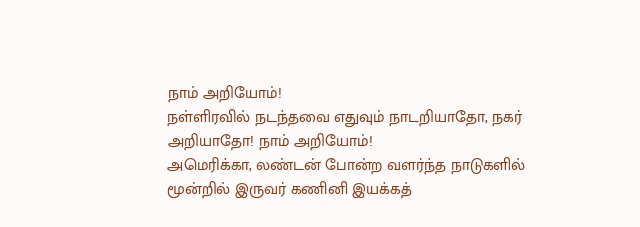நாம் அறியோம்!
நள்ளிரவில் நடந்தவை எதுவும் நாடறியாதோ, நகர் அறியாதோ! நாம் அறியோம்!
அமெரிக்கா, லண்டன் போன்ற வளர்ந்த நாடுகளில் மூன்றில் இருவர் கணினி இயக்கத்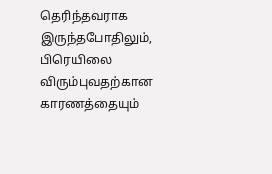தெரிந்தவராக இருந்தபோதிலும், பிரெயிலை விரும்புவதற்கான காரணத்தையும்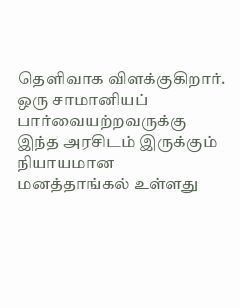தெளிவாக விளக்குகிறார்.
ஒரு சாமானியப் பார்வையற்றவருக்கு இந்த அரசிடம் இருக்கும் நியாயமான மனத்தாங்கல் உள்ளது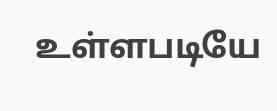உள்ளபடியே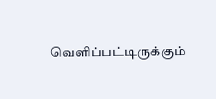வெளிப்பட்டிருக்கும்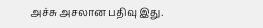அச்சு அசலான பதிவு இது.